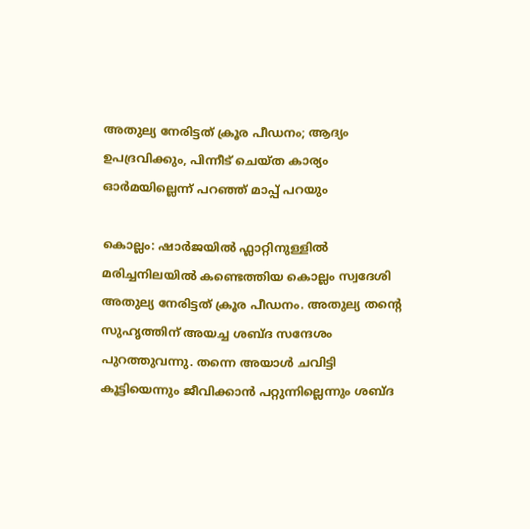അതുല്യ നേരിട്ടത് ക്രൂര പീഡനം; ആദ്യം ഉപദ്രവിക്കും, പിന്നീട് ചെയ്ത കാര്യം ഓർമയില്ലെന്ന് പറഞ്ഞ് മാപ്പ് പറയും

കൊല്ലം: ഷാർജയിൽ ഫ്ലാറ്റിനുള്ളിൽ മരിച്ചനിലയിൽ കണ്ടെത്തിയ കൊല്ലം സ്വദേശി അതുല്യ നേരിട്ടത് ക്രൂര പീഡനം. അതുല്യ തന്റെ സുഹൃത്തിന് അയച്ച ശബ്ദ സന്ദേശം പുറത്തുവന്നു. തന്നെ അയാൾ ചവിട്ടി കൂട്ടിയെന്നും ജീവിക്കാൻ പറ്റുന്നില്ലെന്നും ശബ്ദ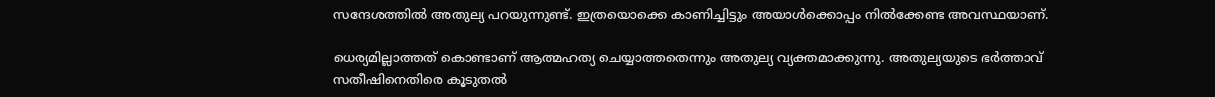സന്ദേശത്തിൽ അതുല്യ പറയുന്നുണ്ട്. ഇത്രയൊക്കെ കാണിച്ചിട്ടും അയാൾക്കൊപ്പം നിൽക്കേണ്ട അവസ്ഥയാണ്.

ധെര്യമില്ലാത്തത് കൊണ്ടാണ് ആത്മഹത്യ ചെയ്യാത്തതെന്നും അതുല്യ വ്യക്തമാക്കുന്നു. അതുല്യയുടെ ഭർത്താവ് സതീഷിനെതിരെ കൂടുതൽ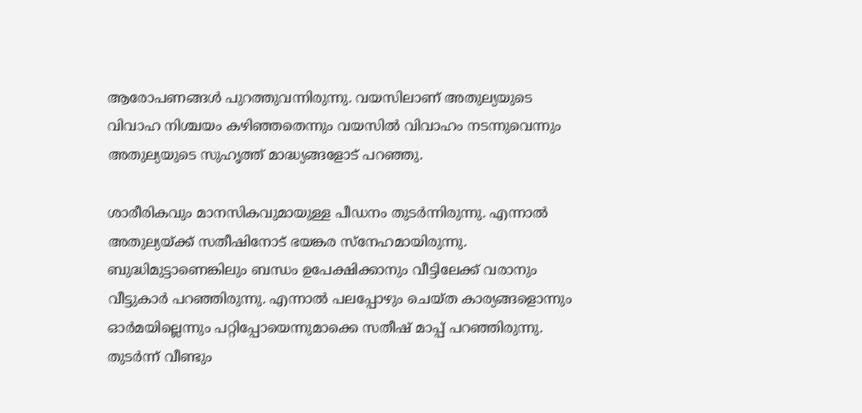ആരോപണങ്ങൾ പുറത്തുവന്നിരുന്നു. വയസിലാണ് അതുല്യയുടെ വിവാഹ നിശ്ചയം കഴിഞ്ഞതെന്നും വയസിൽ വിവാഹം നടന്നുവെന്നും അതുല്യയുടെ സുഹൃത്ത് മാദ്ധ്യങ്ങളോട് പറഞ്ഞു.

ശാരീരികവും മാനസികവുമായുള്ള പീഡനം തുടർന്നിരുന്നു. എന്നാൽ അതുല്യയ്ക്ക് സതീഷിനോട് ഭയങ്കര സ്‌നേഹമായിരുന്നു. ബുദ്ധിമുട്ടാണെങ്കിലും ബന്ധം ഉപേക്ഷിക്കാനും വീട്ടിലേക്ക് വരാനും വീട്ടുകാർ പറഞ്ഞിരുന്നു. എന്നാൽ പലപ്പോഴും ചെയ്ത കാര്യങ്ങളൊന്നും ഓർമയില്ലെന്നും പറ്റിപ്പോയെന്നുമാക്കെ സതീഷ് മാപ്പ് പറഞ്ഞിരുന്നു. തുടർന്ന് വീണ്ടും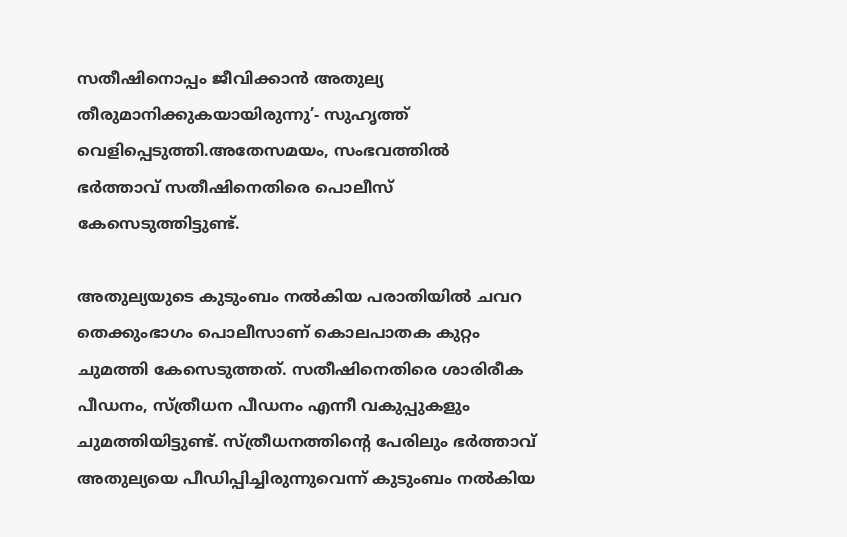സതീഷിനൊപ്പം ജീവിക്കാൻ അതുല്യ തീരുമാനിക്കുകയായിരുന്നു’- സുഹൃത്ത് വെളിപ്പെടുത്തി.അതേസമയം, സംഭവത്തിൽ ഭർത്താവ് സതീഷിനെതിരെ പൊലീസ് കേസെടുത്തിട്ടുണ്ട്.

അതുല്യയുടെ കുടുംബം നൽകിയ പരാതിയിൽ ചവറ തെക്കുംഭാഗം പൊലീസാണ് കൊലപാതക കുറ്റം ചുമത്തി കേസെടുത്തത്. സതീഷിനെതിരെ ശാരിരീക പീഡനം, സ്ത്രീധന പീഡനം എന്നീ വകുപ്പുകളും ചുമത്തിയിട്ടുണ്ട്. സ്ത്രീധനത്തിന്റെ പേരിലും ഭർത്താവ് അതുല്യയെ പീഡിപ്പിച്ചിരുന്നുവെന്ന് കുടുംബം നൽകിയ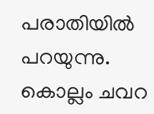പരാതിയിൽ പറയുന്നു. കൊല്ലം ചവറ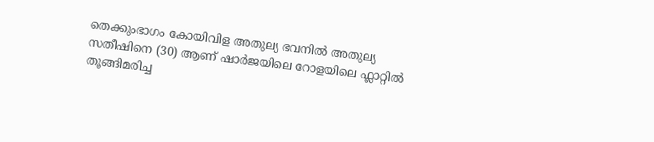തെക്കുംഭാഗം കോയിവിള അതുല്യ ഭവനിൽ അതുല്യ സതീഷിനെ (30) ആണ് ഷാർജയിലെ റോളയിലെ ഫ്ലാറ്റിൽ തൂങ്ങിമരിച്ച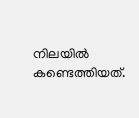നിലയിൽ കണ്ടെത്തിയത്.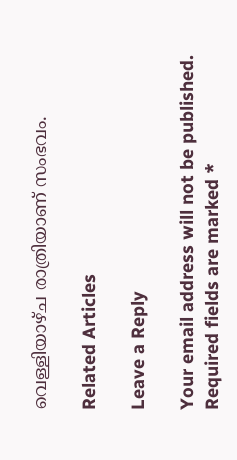വെള്ളിയാഴ്ച രാത്രിയാണ് സംഭവം.

Related Articles

Leave a Reply

Your email address will not be published. Required fields are marked *